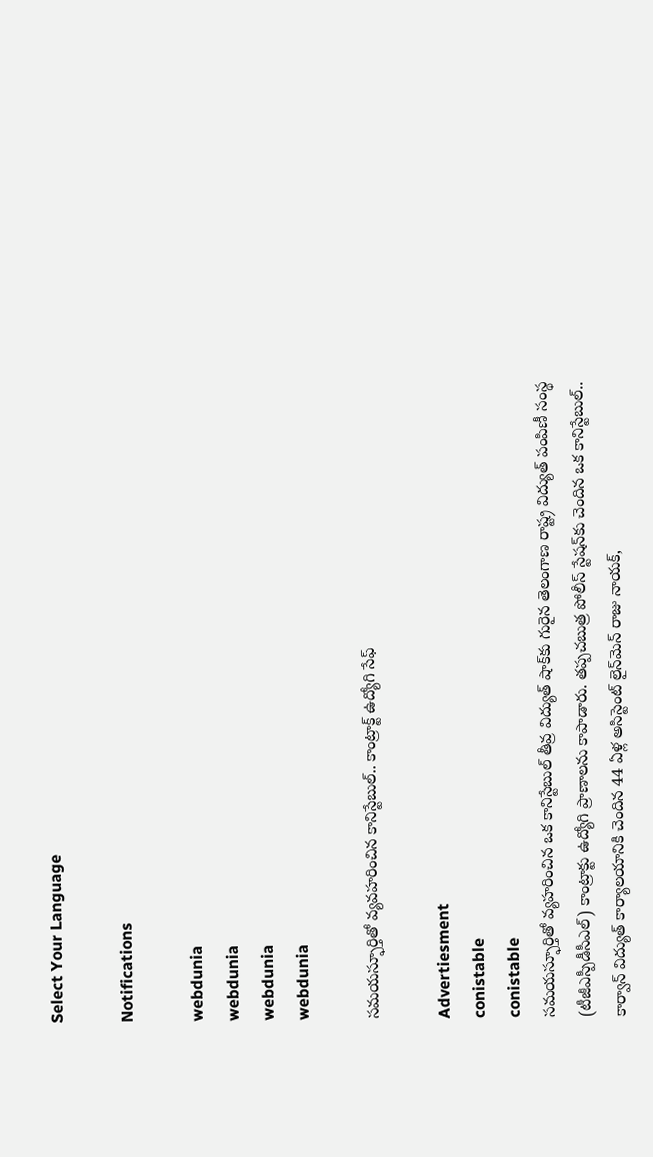Select Your Language

Notifications

webdunia
webdunia
webdunia
webdunia

సమయస్ఫూర్తితో వ్యవహరించిన కానిస్టేబుల్.. కాంట్రాక్ట్ ఉద్యోగి సేఫ్

Advertiesment
conistable
conistable
సమయస్ఫూర్తితో వ్యహరించిన ఒక కానిస్టేబుల్ తీవ్ర విద్యుత్ షాక్‌కు గురైన తెలంగాణ రాష్ట్ర విద్యుత్ పంపిణీ సంస్థ (టీజీఎస్పీడీసీఎల్) కాంట్రాక్టు ఉద్యోగి ప్రాణాలను కాపాడారు. తప్పచబుత్ర పోలీస్ స్టేషన్‌కు చెందిన ఒక కానిస్టేబుల్.. కార్వాన్ విద్యుత్ కార్యాలయానికి చెందిన 44 ఏళ్ల అసిస్టెంట్ లైన్‌మెన్ రాజు నాయక్,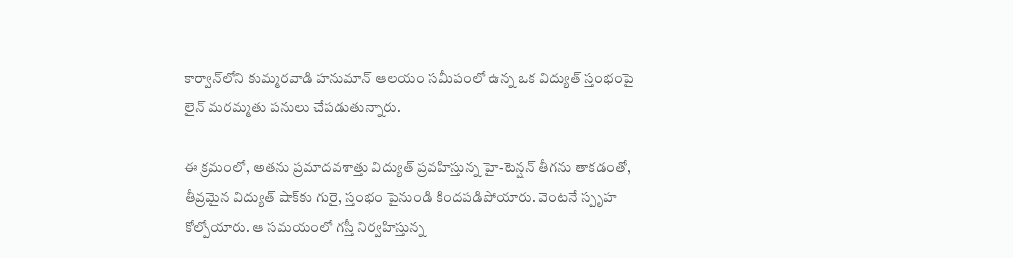కార్వాన్‌లోని కుమ్మరవాడి హనుమాన్ ఆలయం సమీపంలో ఉన్న ఒక విద్యుత్ స్తంభంపై లైన్ మరమ్మతు పనులు చేపడుతున్నారు.

ఈ క్రమంలో, అతను ప్రమాదవశాత్తు విద్యుత్ ప్రవహిస్తున్న హై-టెన్షన్ తీగను తాకడంతో, తీవ్రమైన విద్యుత్ షాక్‌కు గురై, స్తంభం పైనుండి కిందపడిపోయారు. వెంటనే స్పృహ కోల్పోయారు. ఆ సమయంలో గస్తీ నిర్వహిస్తున్న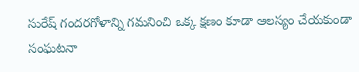సురేష్ గందరగోళాన్ని గమనించి ఒక్క క్షణం కూడా ఆలస్యం చేయకుండా సంఘటనా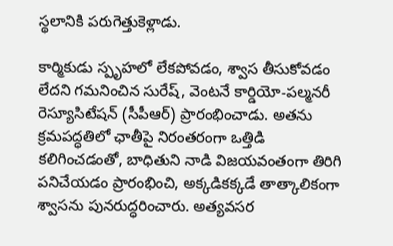స్థలానికి పరుగెత్తుకెళ్లాడు.

కార్మికుడు స్పృహలో లేకపోవడం, శ్వాస తీసుకోవడం లేదని గమనించిన సురేష్, వెంటనే కార్డియో-పల్మనరీ రెస్యూసిటేషన్ (సీపీఆర్) ప్రారంభించాడు. అతను క్రమపద్ధతిలో ఛాతీపై నిరంతరంగా ఒత్తిడి కలిగించడంతో, బాధితుని నాడి విజయవంతంగా తిరిగి పనిచేయడం ప్రారంభించి, అక్కడికక్కడే తాత్కాలికంగా శ్వాసను పునరుద్ధరించారు. అత్యవసర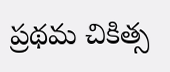ప్రథమ చికిత్స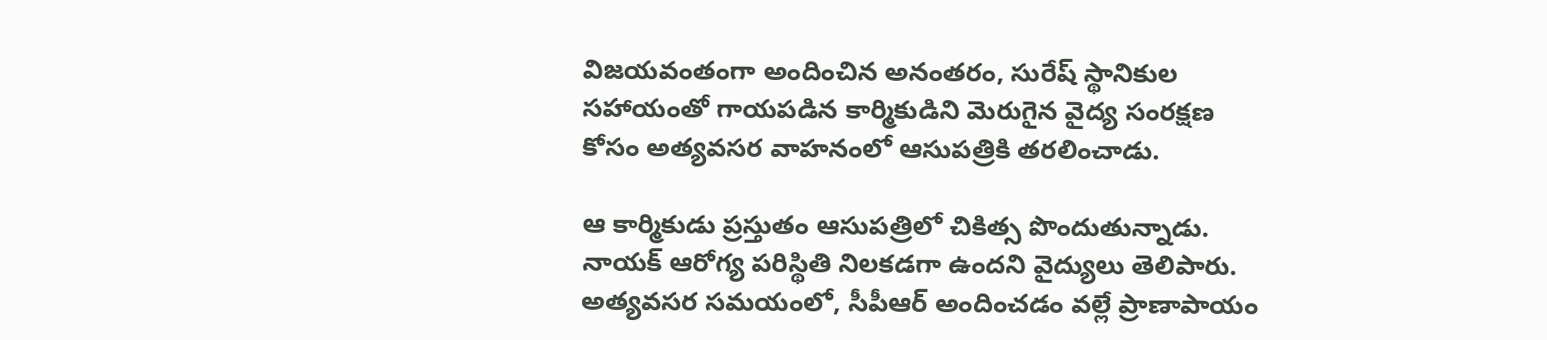విజయవంతంగా అందించిన అనంతరం, సురేష్ స్థానికుల సహాయంతో గాయపడిన కార్మికుడిని మెరుగైన వైద్య సంరక్షణ కోసం అత్యవసర వాహనంలో ఆసుపత్రికి తరలించాడు.

ఆ కార్మికుడు ప్రస్తుతం ఆసుపత్రిలో చికిత్స పొందుతున్నాడు. నాయక్ ఆరోగ్య పరిస్థితి నిలకడగా ఉందని వైద్యులు తెలిపారు. అత్యవసర సమయంలో, సీపీఆర్ అందించడం వల్లే ప్రాణాపాయం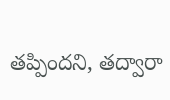తప్పిందని, తద్వారా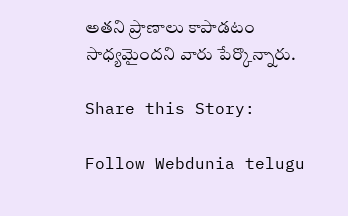అతని ప్రాణాలు కాపాడటం సాధ్యమైందని వారు పేర్కొన్నారు.

Share this Story:

Follow Webdunia telugu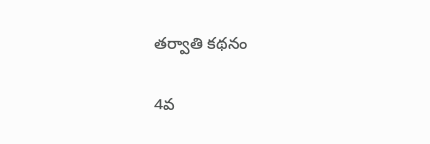తర్వాతి కథనం

4వ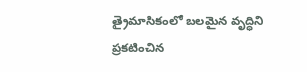త్రైమాసికంలో బలమైన వృద్ధిని ప్రకటించిన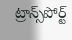ట్రాన్స్‌పోర్ట్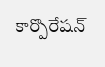కార్పొరేషన్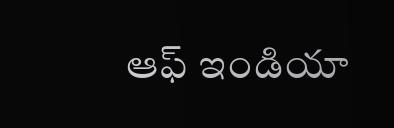ఆఫ్ ఇండియా